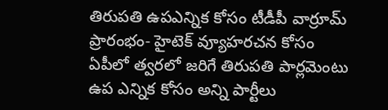తిరుపతి ఉపఎన్నిక కోసం టీడీపీ వార్రూమ్ ప్రారంభం- హైటెక్ వ్యూహరచన కోసం
ఏపీలో త్వరలో జరిగే తిరుపతి పార్లమెంటు ఉప ఎన్నిక కోసం అన్ని పార్టీలు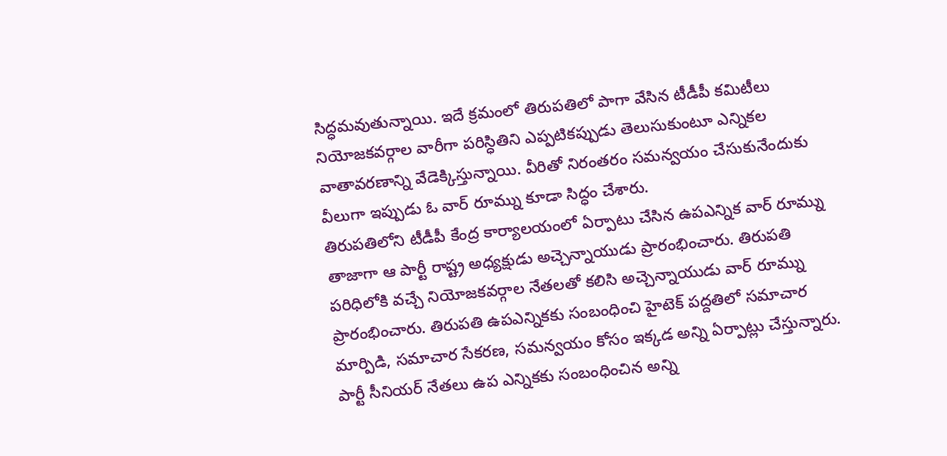సిద్ధమవుతున్నాయి. ఇదే క్రమంలో తిరుపతిలో పాగా వేసిన టీడీపీ కమిటీలు నియోజకవర్గాల వారీగా పరిస్ధితిని ఎప్పటికప్పుడు తెలుసుకుంటూ ఎన్నికల వాతావరణాన్ని వేడెక్కిస్తున్నాయి. వీరితో నిరంతరం సమన్వయం చేసుకునేందుకు వీలుగా ఇప్పుడు ఓ వార్ రూమ్ను కూడా సిద్ధం చేశారు.
తిరుపతిలోని టీడీపీ కేంద్ర కార్యాలయంలో ఏర్పాటు చేసిన ఉపఎన్నిక వార్ రూమ్ను తాజాగా ఆ పార్టీ రాష్ట్ర అధ్యక్షుడు అచ్చెన్నాయుడు ప్రారంభించారు. తిరుపతి పరిధిలోకి వచ్చే నియోజకవర్గాల నేతలతో కలిసి అచ్చెన్నాయుడు వార్ రూమ్ను ప్రారంభించారు. తిరుపతి ఉపఎన్నికకు సంబంధించి హైటెక్ పద్దతిలో సమాచార మార్పిడి, సమాచార సేకరణ, సమన్వయం కోసం ఇక్కడ అన్ని ఏర్పాట్లు చేస్తున్నారు. పార్టీ సీనియర్ నేతలు ఉప ఎన్నికకు సంబంధించిన అన్ని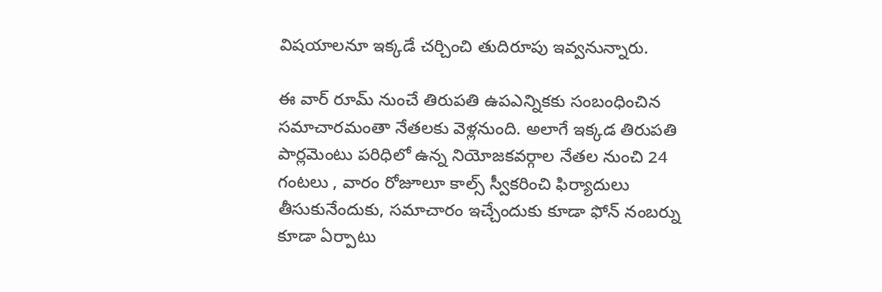విషయాలనూ ఇక్కడే చర్చించి తుదిరూపు ఇవ్వనున్నారు.

ఈ వార్ రూమ్ నుంచే తిరుపతి ఉపఎన్నికకు సంబంధించిన సమాచారమంతా నేతలకు వెళ్లనుంది. అలాగే ఇక్కడ తిరుపతి పార్లమెంటు పరిధిలో ఉన్న నియోజకవర్గాల నేతల నుంచి 24 గంటలు , వారం రోజూలూ కాల్స్ స్వీకరించి ఫిర్యాదులు తీసుకునేందుకు, సమాచారం ఇచ్చేందుకు కూడా ఫోన్ నంబర్ను కూడా ఏర్పాటు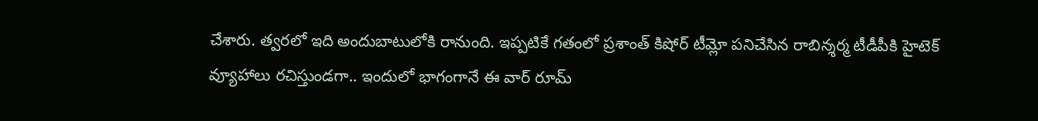చేశారు. త్వరలో ఇది అందుబాటులోకి రానుంది. ఇప్పటికే గతంలో ప్రశాంత్ కిషోర్ టీమ్లో పనిచేసిన రాబిన్శర్మ టీడీపీకి హైటెక్ వ్యూహాలు రచిస్తుండగా.. ఇందులో భాగంగానే ఈ వార్ రూమ్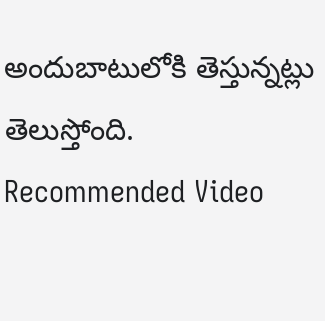అందుబాటులోకి తెస్తున్నట్లు తెలుస్తోంది.
Recommended Video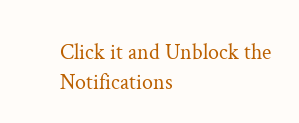Click it and Unblock the Notifications